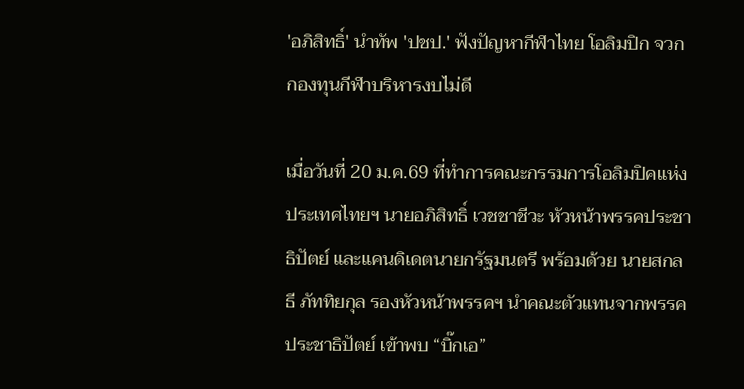'อภิสิทธิ์' นำทัพ 'ปชป.' ฟังปัญหากีฬาไทย โอลิมปิก จวกกองทุนกีฬาบริหารงบไม่ดี

เมื่อวันที่ 20 ม.ค.69 ที่ทำการคณะกรรมการโอลิมปิคแห่งประเทศไทยฯ นายอภิสิทธิ์ เวชชาชีวะ หัวหน้าพรรคประชาธิปัตย์ และแคนดิเดตนายกรัฐมนตรี พร้อมด้วย นายสกลธี ภัททิยกุล รองหัวหน้าพรรคฯ นำคณะตัวแทนจากพรรคประชาธิปัตย์ เข้าพบ “บิ๊กเอ”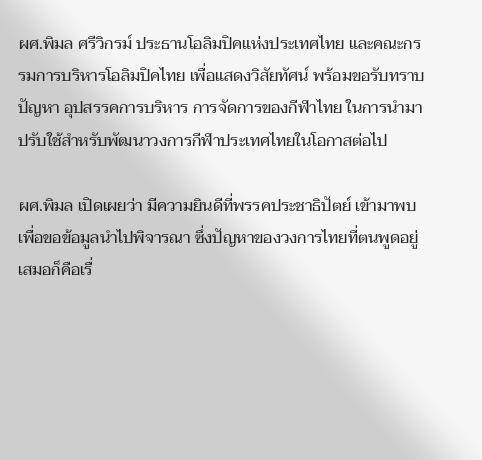ผศ.พิมล ศรีวิกรม์ ประธานโอลิมปิคแห่งประเทศไทย และคณะกรรมการบริหารโอลิมปิคไทย เพื่อแสดงวิสัยทัศน์ พร้อมขอรับทราบปัญหา อุปสรรคการบริหาร การจัดการของกีฬาไทย ในการนำมาปรับใช้สำหรับพัฒนาวงการกีฬาประเทศไทยในโอกาสต่อไป

ผศ.พิมล เปิดเผยว่า มีความยินดีที่พรรคประชาธิปัตย์ เข้ามาพบเพื่อขอข้อมูลนำไปพิจารณา ซึ่งปัญหาของวงการไทยที่ตนพูดอยู่เสมอก็คือเรื่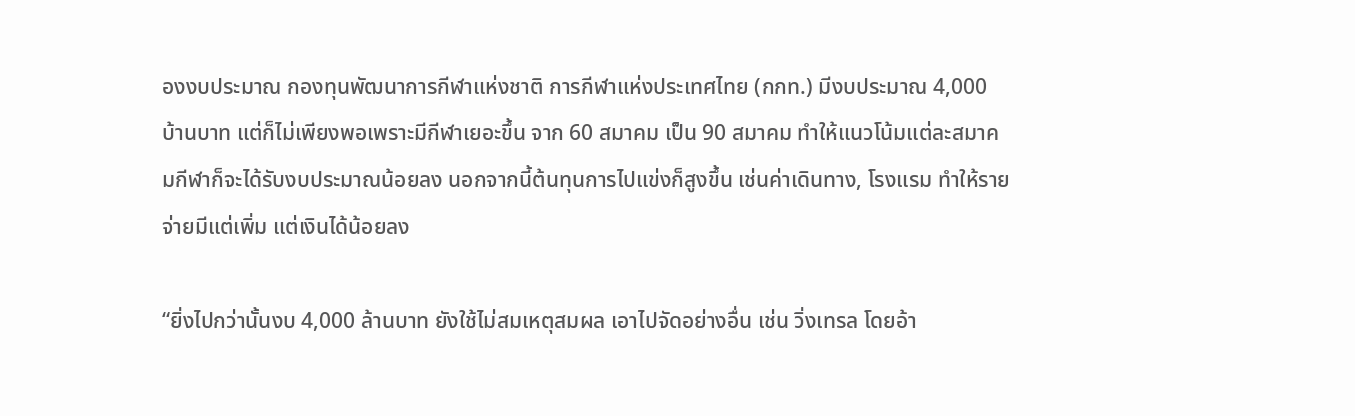องงบประมาณ กองทุนพัฒนาการกีฬาแห่งชาติ การกีฬาแห่งประเทศไทย (กกท.) มีงบประมาณ 4,000 บ้านบาท แต่ก็ไม่เพียงพอเพราะมีกีฬาเยอะขึ้น จาก 60 สมาคม เป็น 90 สมาคม ทำให้แนวโน้มแต่ละสมาคมกีฬาก็จะได้รับงบประมาณน้อยลง นอกจากนี้ต้นทุนการไปแข่งก็สูงขึ้น เช่นค่าเดินทาง, โรงแรม ทำให้รายจ่ายมีแต่เพิ่ม แต่เงินได้น้อยลง

“ยิ่งไปกว่านั้นงบ 4,000 ล้านบาท ยังใช้ไม่สมเหตุสมผล เอาไปจัดอย่างอื่น เช่น วิ่งเทรล โดยอ้า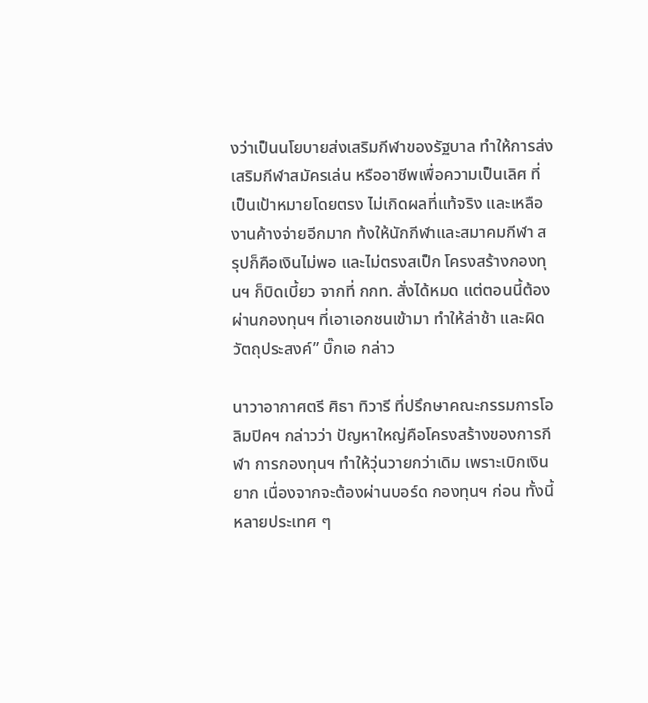งว่าเป็นนโยบายส่งเสริมกีฬาของรัฐบาล ทำให้การส่งเสริมกีฬาสมัครเล่น หรืออาชีพเพื่อความเป็นเลิศ ที่เป็นเป้าหมายโดยตรง ไม่เกิดผลที่แท้จริง และเหลืองานค้างจ่ายอีกมาก ท้งให้นักกีฬาและสมาคมกีฬา สรุปก็คือเงินไม่พอ และไม่ตรงสเป็ก โครงสร้างกองทุนฯ ก็บิดเบี้ยว จากที่ กกท. สั่งได้หมด แต่ตอนนี้ต้องผ่านกองทุนฯ ที่เอาเอกชนเข้ามา ทำให้ล่าช้า และผิดวัตถุประสงค์” บิ๊กเอ กล่าว

นาวาอากาศตรี ศิธา ทิวารี ที่ปรึกษาคณะกรรมการโอลิมปิคฯ กล่าวว่า ปัญหาใหญ่คือโครงสร้างของการกีฬา การกองทุนฯ ทำให้วุ่นวายกว่าเดิม เพราะเบิกเงินยาก เนื่องจากจะต้องผ่านบอร์ด กองทุนฯ ก่อน ทั้งนี้ หลายประเทศ ๆ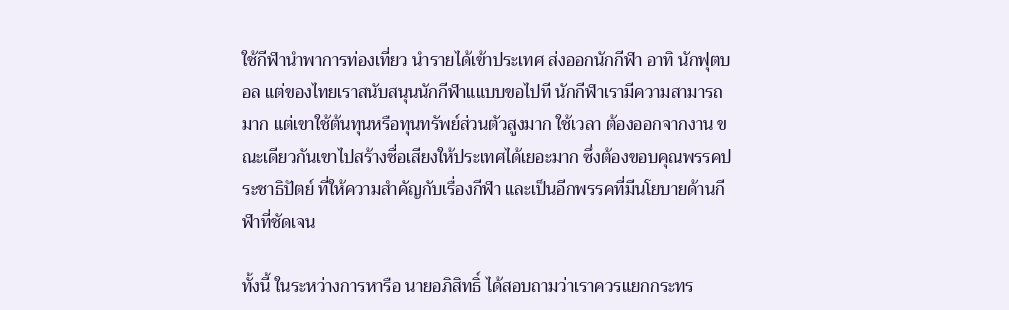ใช้กีฬานำพาการท่องเที่ยว นำรายได้เข้าประเทศ ส่งออกนักกีฬา อาทิ นักฟุตบอล แต่ของไทยเราสนับสนุนนักกีฬาแแบบขอไปที นักกีฬาเรามีความสามารถมาก แต่เขาใช้ต้นทุนหรือทุนทรัพย์ส่วนตัวสูงมาก ใช้เวลา ต้องออกจากงาน ขณะเดียวกันเขาไปสร้างชื่อเสียงให้ประเทศได้เยอะมาก ซึ่งต้องขอบคุณพรรคประชาธิปัตย์ ที่ให้ความสำคัญกับเรื่องกีฬา และเป็นอีกพรรคที่มีนโยบายด้านกีฬาที่ชัดเจน

ทั้งนี้ ในระหว่างการหารือ นายอภิสิทธิ์ ได้สอบถามว่าเราควรแยกกระทร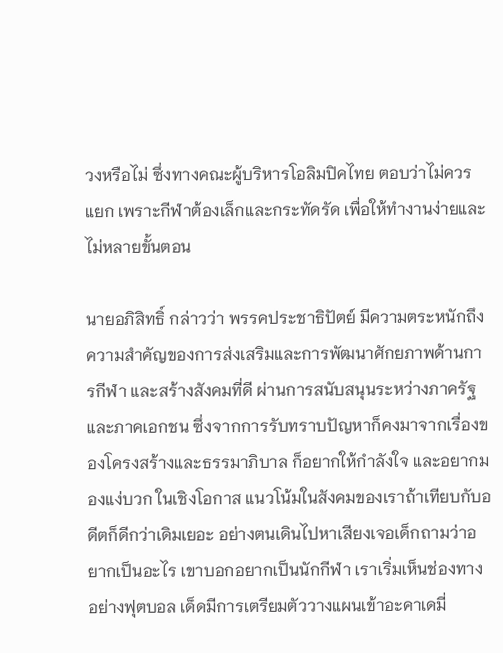วงหรือไม่ ซึ่งทางคณะผู้บริหารโอลิมปิคไทย ตอบว่าไม่ควรแยก เพราะกีฬาต้องเล็กและกระทัดรัด เพื่อให้ทำงานง่ายและไม่หลายขั้นตอน

นายอภิสิทธิ์ กล่าวว่า พรรคประชาธิปัตย์ มีความตระหนักถึงความสำคัญของการส่งเสริมและการพัฒนาศักยภาพด้านการกีฬา และสร้างสังคมที่ดี ผ่านการสนับสนุนระหว่างภาครัฐและภาคเอกชน ซึ่งจากการรับทราบปัญหาก็คงมาจากเรื่องของโครงสร้างและธรรมาภิบาล ก็อยากให้กำลังใจ และอยากมองแง่บวก ในเชิงโอกาส แนวโน้มในสังคมของเราถ้าเทียบกับอดีตก็ดีกว่าเดิมเยอะ อย่างตนเดินไปหาเสียงเจอเด็กถามว่าอยากเป็นอะไร เขาบอกอยากเป็นนักกีฬา เราเริ่มเห็นช่องทาง อย่างฟุตบอล เด็ดมีการเตรียมตัววางแผนเข้าอะคาเดมี่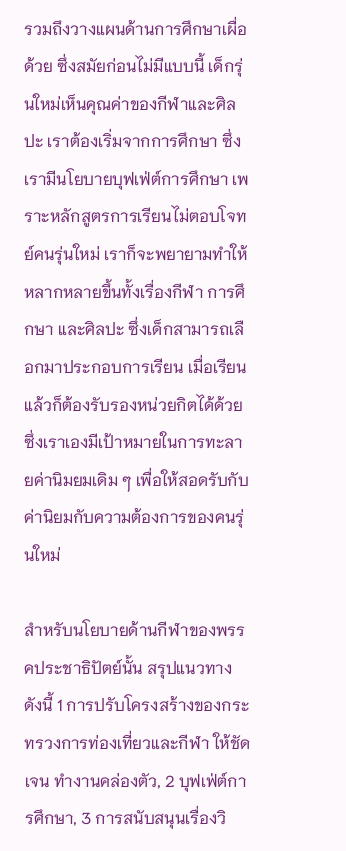รวมถึงวางแผนด้านการศึกษาเผื่อด้วย ซึ่งสมัยก่อนไม่มีแบบนี้ เด็กรุ่นใหม่เห็นคุณค่าของกีฬาและศิลปะ เราต้องเริ่มจากการศึกษา ซึ่งเรามีนโยบายบุฟเฟ่ต์การศึกษา เพราะหลักสูตรการเรียนไม่ตอบโจทย์คนรุ่นใหม่ เราก็จะพยายามทำให้หลากหลายขึ้นทั้งเรื่องกีฬา การศึกษา และศิลปะ ซึ่งเด็กสามารถเลือกมาประกอบการเรียน เมื่อเรียนแล้วก็ต้องรับรองหน่วยกิตได้ด้วย ซึ่งเราเองมีเป้าหมายในการทะลายค่านิมยมเดิม ๆ เพื่อให้สอดรับกับค่านิยมกับความต้องการของคนรุ่นใหม่

สำหรับนโยบายด้านกีฬาของพรรคประชาธิปัตย์นั้น สรุปแนวทาง ดังนี้ 1 การปรับโครงสร้างของกระทรวงการท่องเที่ยวและกีฬา ให้ชัดเจน ทำงานคล่องตัว, 2 บุฟเฟ่ต์การศึกษา, 3 การสนับสนุนเรื่องวิ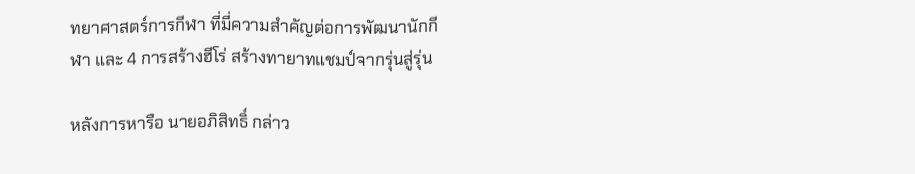ทยาศาสตร์การกีฬา ที่มี่ความสำคัญต่อการพัฒนานักกีฬา และ 4 การสร้างฮีโร่ สร้างทายาทแชมป์จากรุ่นสู่รุ่น

หลังการหารือ นายอภิสิทธิ์ กล่าว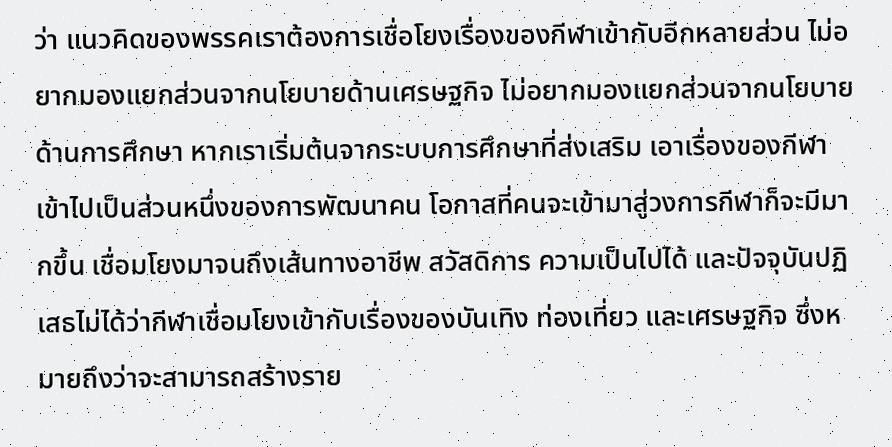ว่า แนวคิดของพรรคเราต้องการเชื่อโยงเรื่องของกีฬาเข้ากับอีกหลายส่วน ไม่อยากมองแยกส่วนจากนโยบายด้านเศรษฐกิจ ไม่อยากมองแยกส่วนจากนโยบายด้านการศึกษา หากเราเริ่มต้นจากระบบการศึกษาที่ส่งเสริม เอาเรื่องของกีฬาเข้าไปเป็นส่วนหนึ่งของการพัฒนาคน โอกาสที่คนจะเข้ามาสู่วงการกีฬาก็จะมีมากขึ้น เชื่อมโยงมาจนถึงเส้นทางอาชีพ สวัสดิการ ความเป็นไปได้ และปัจจุบันปฏิเสธไม่ได้ว่ากีฬาเชื่อมโยงเข้ากับเรื่องของบันเทิง ท่องเที่ยว และเศรษฐกิจ ซึ่งหมายถึงว่าจะสามารถสร้างราย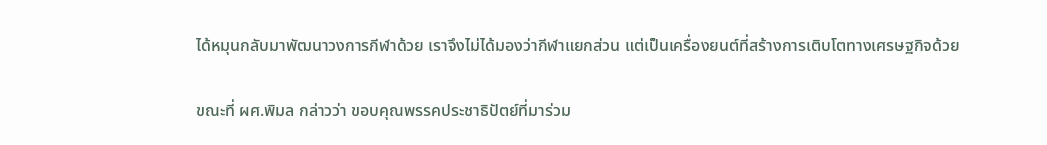ได้หมุนกลับมาพัฒนาวงการกีฬาด้วย เราจึงไม่ได้มองว่ากีฬาแยกส่วน แต่เป็นเครื่องยนต์ที่สร้างการเติบโตทางเศรษฐกิจด้วย

ขณะที่ ผศ.พิมล กล่าวว่า ขอบคุณพรรคประชาธิปัตย์ที่มาร่วม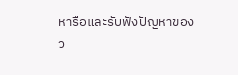หารือและรับฟังปัญหาของว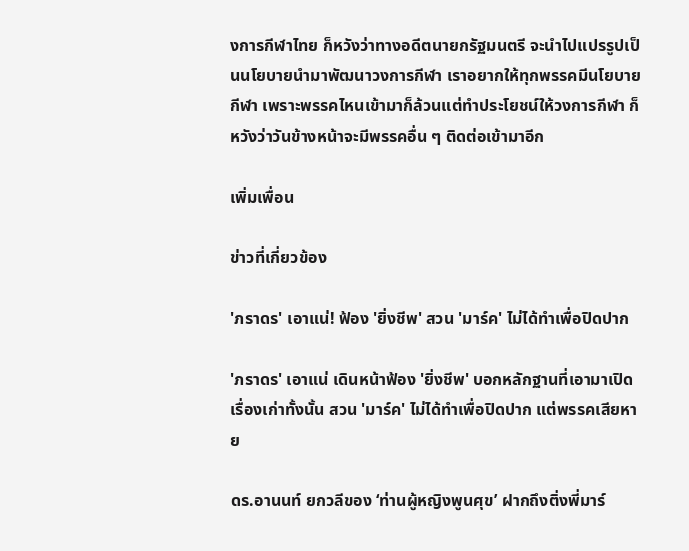งการกีฬาไทย ก็หวังว่าทางอดีตนายกรัฐมนตรี จะนำไปแปรรูปเป็นนโยบายนำมาพัฒนาวงการกีฬา เราอยากให้ทุกพรรคมีนโยบายกีฬา เพราะพรรคไหนเข้ามาก็ล้วนแต่ทำประโยชน์ให้วงการกีฬา ก็หวังว่าวันข้างหน้าจะมีพรรคอื่น ๆ ติดต่อเข้ามาอีก

เพิ่มเพื่อน

ข่าวที่เกี่ยวข้อง

'ภราดร' เอาแน่! ฟ้อง 'ยิ่งชีพ' สวน 'มาร์ค' ไม่ได้ทำเพื่อปิดปาก

'ภราดร' เอาแน่ เดินหน้าฟ้อง 'ยิ่งชีพ' บอกหลักฐานที่เอามาเปิดเรื่องเก่าทั้งนั้น สวน 'มาร์ค' ไม่ได้ทำเพื่อปิดปาก แต่พรรคเสียหาย

ดร.อานนท์ ยกวลีของ ‘ท่านผู้หญิงพูนศุข’ ฝากถึงติ่งพี่มาร์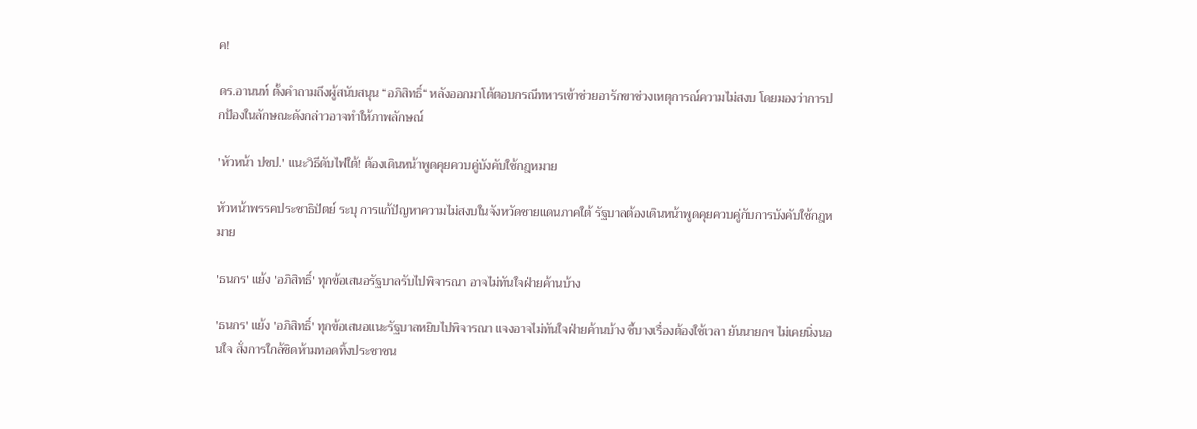ค!

ดร.อานนท์ ตั้งคำถามถึงผู้สนับสนุน “อภิสิทธิ์“ หลังออกมาโต้ตอบกรณีทหารเข้าช่วยอารักขาช่วงเหตุการณ์ความไม่สงบ โดยมองว่าการปกป้องในลักษณะดังกล่าวอาจทำให้ภาพลักษณ์

'หัวหน้า ปชป.' แนะวิธีดับไฟใต้! ต้องเดินหน้าพูดคุยควบคู่บังคับใช้กฎหมาย

หัวหน้าพรรคประชาธิปัตย์ ระบุ การแก้ปัญหาความไม่สงบในจังหวัดชายแดนภาคใต้ รัฐบาลต้องเดินหน้าพูดคุยควบคู่กับการบังคับใช้กฎหมาย

'ธนกร' แย้ง 'อภิสิทธิ์' ทุกข้อเสนอรัฐบาลรับไปพิจารณา อาจไม่ทันใจฝ่ายค้านบ้าง

'ธนกร' แย้ง 'อภิสิทธิ์' ทุกข้อเสนอแนะรัฐบาลหยิบไปพิจารณา แจงอาจไม่ทันใจฝ่ายค้านบ้าง ชี้บางเรื่องต้องใช้เวลา ยันนายกฯ ไม่เคยนิ่งนอนใจ สั่งการใกล้ชิดห้ามทอดทิ้งประชาชน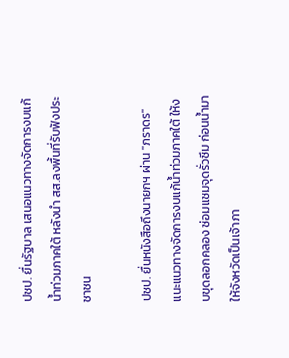ปชป. ยื่นรัฐบาล เสนอแนวทางจัดการงบแก้น้ำท่วมภาคใต้ หลังนำ สส.ลงพื้นที่รับฟังประชาชน

ปชป. ยื่นหนังสือถึงนายกฯ ผ่าน "ภราดร" แนะแนวทางจัดการงบแก้น้ำท่วมภาคใต้ ให้งบขุดลอกคลอง ซ่อมแซมจุดรั่วซึม ก่อนน้ำมา ให้จังหวัดเป็นเจ้าภา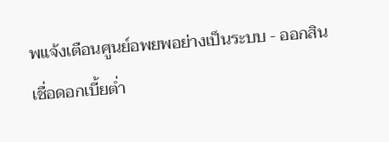พแจ้งเตือนศูนย์อพยพอย่างเป็นระบบ - ออกสินเชื่อดอกเบี้ยต่ำ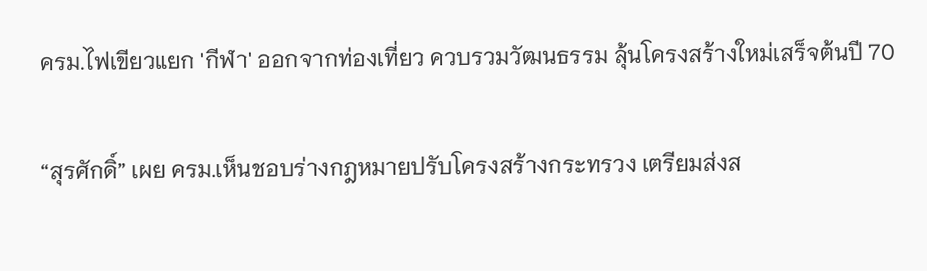ครม.ไฟเขียวแยก 'กีฬา' ออกจากท่องเที่ยว ควบรวมวัฒนธรรม ลุ้นโครงสร้างใหม่เสร็จต้นปี 70

“สุรศักดิ์” เผย ครม.เห็นชอบร่างกฎหมายปรับโครงสร้างกระทรวง เตรียมส่งส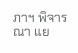ภาฯ พิจารณา แย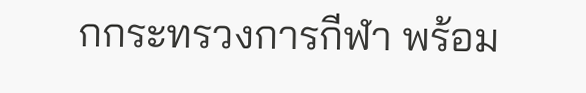กกระทรวงการกีฬา พร้อม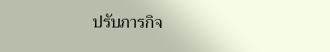ปรับภารกิจ